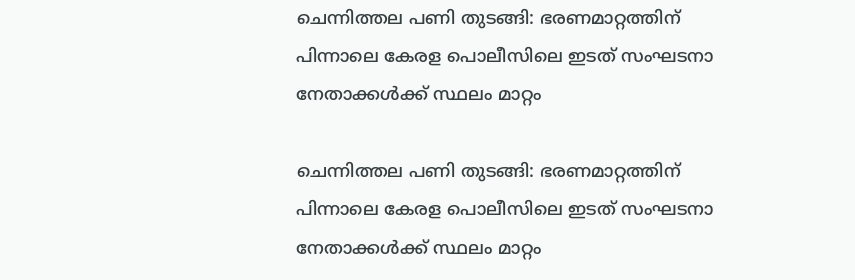ചെന്നിത്തല പണി തുടങ്ങി: ഭരണമാറ്റത്തിന് പിന്നാലെ കേരള പൊലീസിലെ ഇടത് സംഘടനാ നേതാക്കള്‍ക്ക് സ്ഥലം മാറ്റം

ചെന്നിത്തല പണി തുടങ്ങി: ഭരണമാറ്റത്തിന് പിന്നാലെ കേരള പൊലീസിലെ ഇടത് സംഘടനാ നേതാക്കള്‍ക്ക് സ്ഥലം മാറ്റം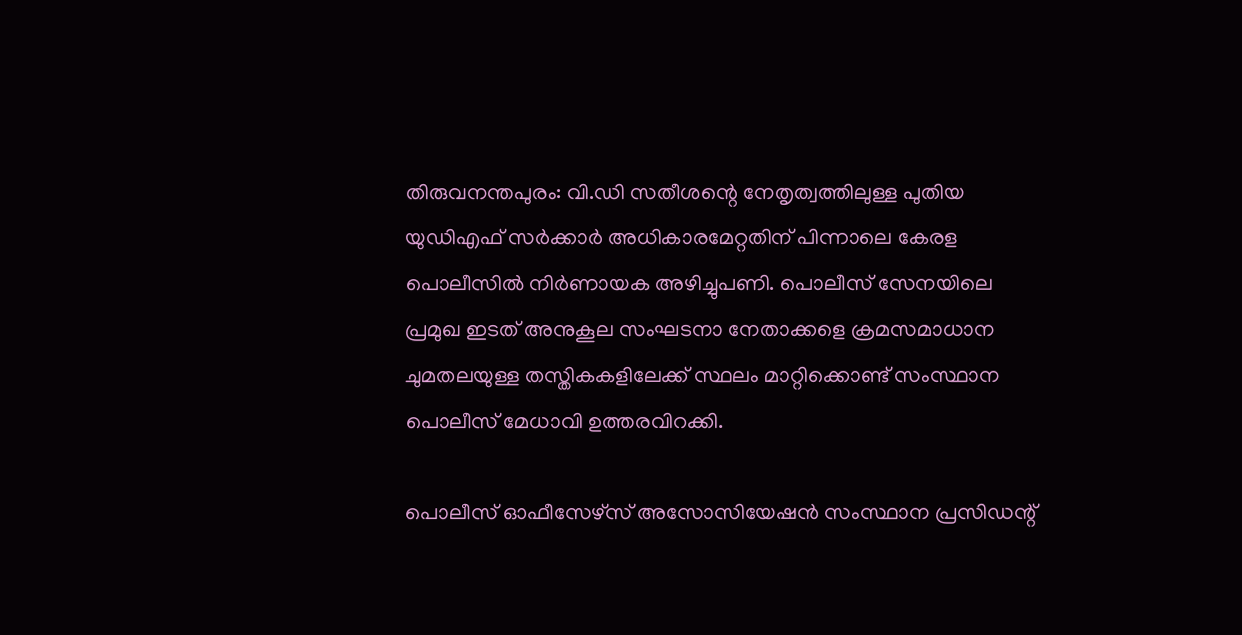തിരുവനന്തപുരം: വി.ഡി സതീശന്റെ നേതൃത്വത്തിലുള്ള പുതിയ യുഡിഎഫ് സര്‍ക്കാര്‍ അധികാരമേറ്റതിന് പിന്നാലെ കേരള പൊലീസില്‍ നിര്‍ണായക അഴിച്ചുപണി. പൊലീസ് സേനയിലെ പ്രമുഖ ഇടത് അനുകൂല സംഘടനാ നേതാക്കളെ ക്രമസമാധാന ചുമതലയുള്ള തസ്തികകളിലേക്ക് സ്ഥലം മാറ്റിക്കൊണ്ട് സംസ്ഥാന പൊലീസ് മേധാവി ഉത്തരവിറക്കി.

പൊലീസ് ഓഫീസേഴ്‌സ് അസോസിയേഷന്‍ സംസ്ഥാന പ്രസിഡന്റ്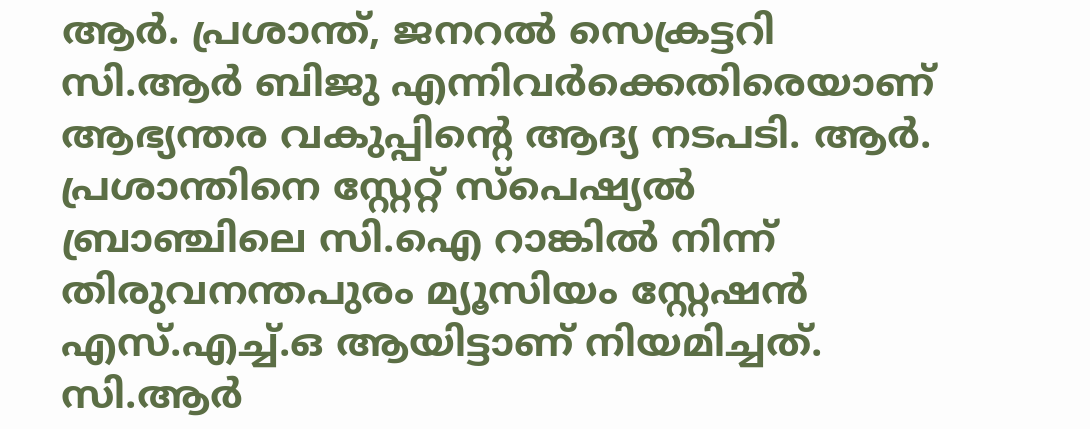ആര്‍. പ്രശാന്ത്, ജനറല്‍ സെക്രട്ടറി സി.ആര്‍ ബിജു എന്നിവര്‍ക്കെതിരെയാണ് ആഭ്യന്തര വകുപ്പിന്റെ ആദ്യ നടപടി. ആര്‍. പ്രശാന്തിനെ സ്റ്റേറ്റ് സ്‌പെഷ്യല്‍ ബ്രാഞ്ചിലെ സി.ഐ റാങ്കില്‍ നിന്ന് തിരുവനന്തപുരം മ്യൂസിയം സ്റ്റേഷന്‍ എസ്.എച്ച്.ഒ ആയിട്ടാണ് നിയമിച്ചത്. സി.ആര്‍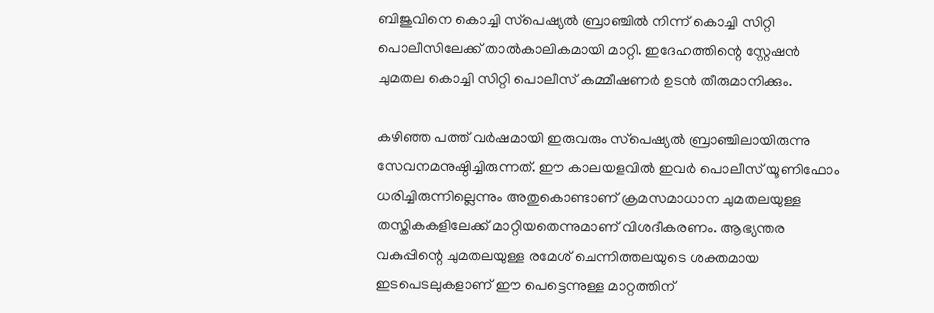ബിജുവിനെ കൊച്ചി സ്‌പെഷ്യല്‍ ബ്രാഞ്ചില്‍ നിന്ന് കൊച്ചി സിറ്റി പൊലീസിലേക്ക് താല്‍കാലികമായി മാറ്റി. ഇദേഹത്തിന്റെ സ്റ്റേഷന്‍ ചുമതല കൊച്ചി സിറ്റി പൊലീസ് കമ്മീഷണര്‍ ഉടന്‍ തീരുമാനിക്കും.

കഴിഞ്ഞ പത്ത് വര്‍ഷമായി ഇരുവരും സ്‌പെഷ്യല്‍ ബ്രാഞ്ചിലായിരുന്നു സേവനമനുഷ്ഠിച്ചിരുന്നത്. ഈ കാലയളവില്‍ ഇവര്‍ പൊലീസ് യൂണിഫോം ധരിച്ചിരുന്നില്ലെന്നും അതുകൊണ്ടാണ് ക്രമസമാധാന ചുമതലയുള്ള തസ്തികകളിലേക്ക് മാറ്റിയതെന്നുമാണ് വിശദീകരണം. ആഭ്യന്തര വകുപ്പിന്റെ ചുമതലയുള്ള രമേശ് ചെന്നിത്തലയുടെ ശക്തമായ ഇടപെടലുകളാണ് ഈ പെട്ടെന്നുള്ള മാറ്റത്തിന്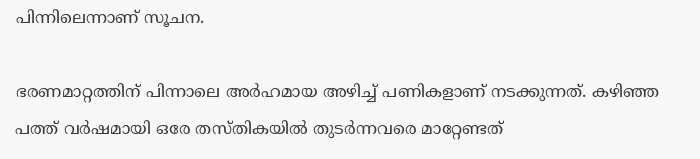പിന്നിലെന്നാണ് സൂചന.

ഭരണമാറ്റത്തിന് പിന്നാലെ അര്‍ഹമായ അഴിച്ച് പണികളാണ് നടക്കുന്നത്. കഴിഞ്ഞ പത്ത് വര്‍ഷമായി ഒരേ തസ്തികയില്‍ തുടര്‍ന്നവരെ മാറ്റേണ്ടത്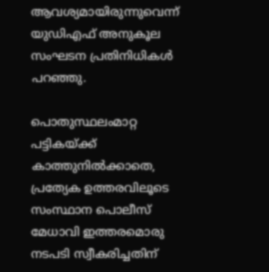ആവശ്യമായിരുന്നുവെന്ന് യുഡിഎഫ് അനുകൂല സംഘടന പ്രതിനിധികള്‍ പറഞ്ഞു.

പൊതുസ്ഥലംമാറ്റ പട്ടികയ്ക്ക് കാത്തുനില്‍ക്കാതെ, പ്രത്യേക ഉത്തരവിലൂടെ സംസ്ഥാന പൊലീസ് മേധാവി ഇത്തരമൊരു നടപടി സ്വീകരിച്ചതിന്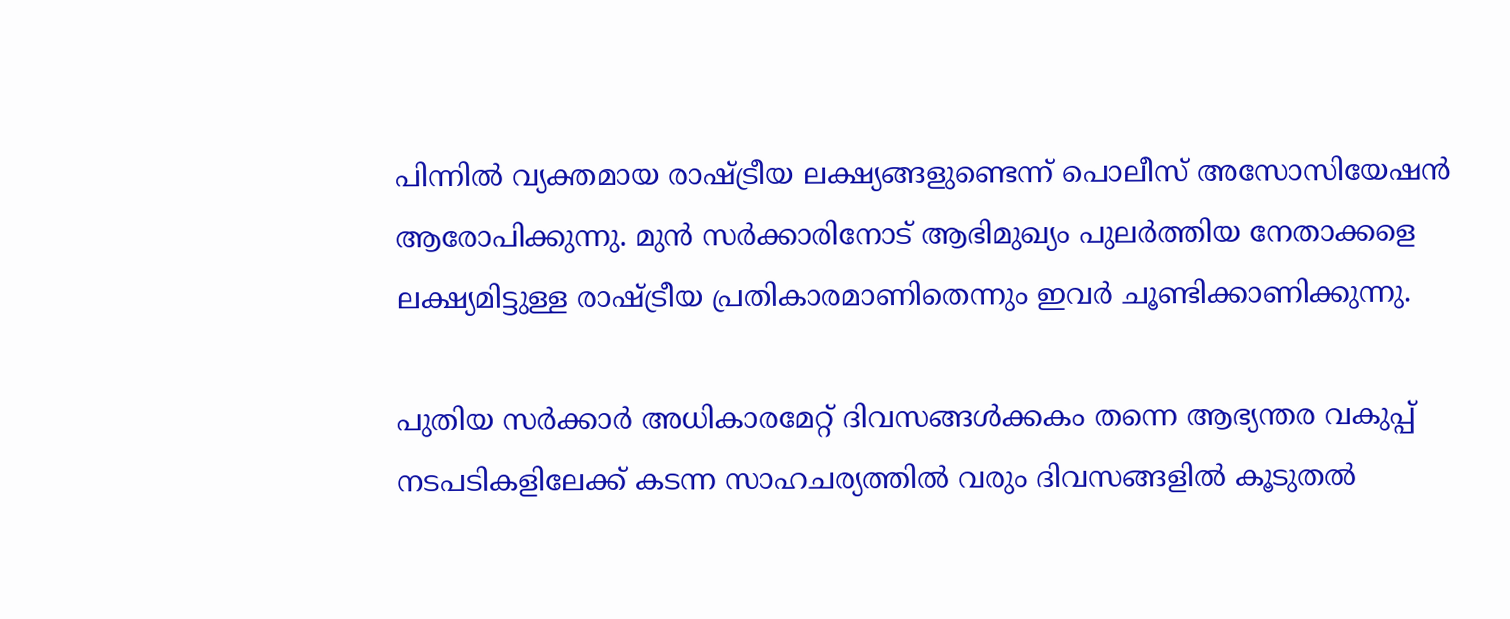പിന്നില്‍ വ്യക്തമായ രാഷ്ട്രീയ ലക്ഷ്യങ്ങളുണ്ടെന്ന് പൊലീസ് അസോസിയേഷന്‍ ആരോപിക്കുന്നു. മുന്‍ സര്‍ക്കാരിനോട് ആഭിമുഖ്യം പുലര്‍ത്തിയ നേതാക്കളെ ലക്ഷ്യമിട്ടുള്ള രാഷ്ട്രീയ പ്രതികാരമാണിതെന്നും ഇവര്‍ ചൂണ്ടിക്കാണിക്കുന്നു.

പുതിയ സര്‍ക്കാര്‍ അധികാരമേറ്റ് ദിവസങ്ങള്‍ക്കകം തന്നെ ആഭ്യന്തര വകുപ്പ് നടപടികളിലേക്ക് കടന്ന സാഹചര്യത്തില്‍ വരും ദിവസങ്ങളില്‍ കൂടുതല്‍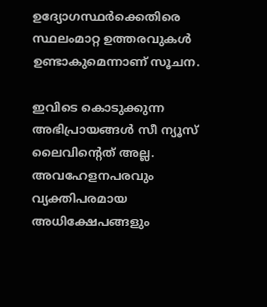ഉദ്യോഗസ്ഥര്‍ക്കെതിരെ സ്ഥലംമാറ്റ ഉത്തരവുകള്‍ ഉണ്ടാകുമെന്നാണ് സൂചന.

ഇവിടെ കൊടുക്കുന്ന അഭിപ്രായങ്ങള്‍ സീ ന്യൂസ് ലൈവിന്റെത് അല്ല. അവഹേളനപരവും വ്യക്തിപരമായ അധിക്ഷേപങ്ങളും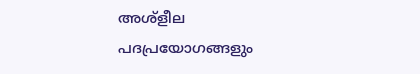അശ്‌ളീല പദപ്രയോഗങ്ങളും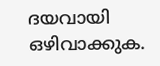ദയവായി ഒഴിവാക്കുക.